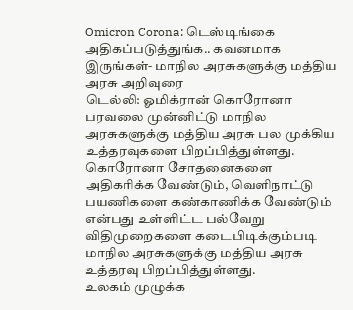Omicron Corona: டெஸ்டிங்கை அதிகப்படுத்துங்க.. கவனமாக இருங்கள்- மாநில அரசுகளுக்கு மத்திய அரசு அறிவுரை
டெல்லி: ஓமிக்ரான் கொரோனா பரவலை முன்னிட்டு மாநில அரசுகளுக்கு மத்திய அரசு பல முக்கிய உத்தரவுகளை பிறப்பித்துள்ளது. கொரோனா சோதனைகளை அதிகரிக்க வேண்டும், வெளிநாட்டு பயணிகளை கண்காணிக்க வேண்டும் என்பது உள்ளிட்ட பல்வேறு விதிமுறைகளை கடைபிடிக்கும்படி மாநில அரசுகளுக்கு மத்திய அரசு உத்தரவு பிறப்பித்துள்ளது.
உலகம் முழுக்க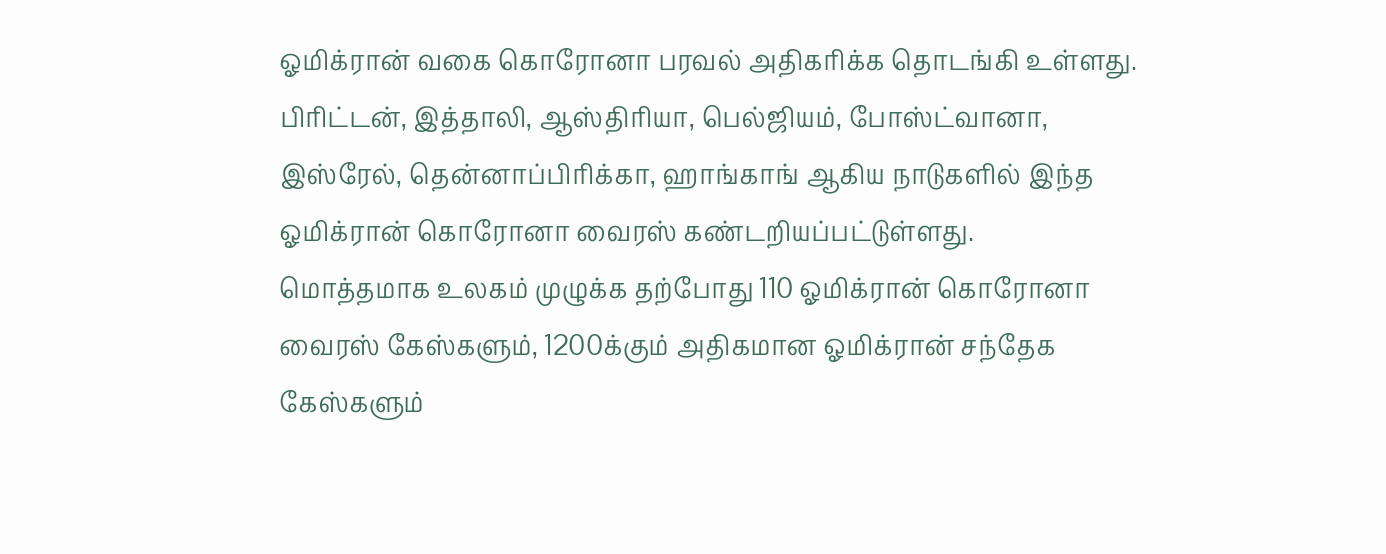ஓமிக்ரான் வகை கொரோனா பரவல் அதிகரிக்க தொடங்கி உள்ளது. பிரிட்டன், இத்தாலி, ஆஸ்திரியா, பெல்ஜியம், போஸ்ட்வானா, இஸ்ரேல், தென்னாப்பிரிக்கா, ஹாங்காங் ஆகிய நாடுகளில் இந்த ஓமிக்ரான் கொரோனா வைரஸ் கண்டறியப்பட்டுள்ளது.
மொத்தமாக உலகம் முழுக்க தற்போது 110 ஓமிக்ரான் கொரோனா வைரஸ் கேஸ்களும், 1200க்கும் அதிகமான ஓமிக்ரான் சந்தேக கேஸ்களும்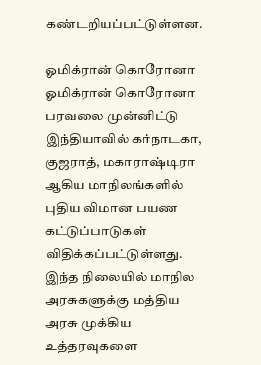கண்டறியப்பட்டுள்ளன.

ஓமிக்ரான் கொரோனா
ஓமிக்ரான் கொரோனா பரவலை முன்னிட்டு இந்தியாவில் கர்நாடகா, குஜராத், மகாராஷ்டிரா ஆகிய மாநிலங்களில் புதிய விமான பயண கட்டுப்பாடுகள் விதிக்கப்பட்டுள்ளது. இந்த நிலையில் மாநில அரசுகளுக்கு மத்திய அரசு முக்கிய உத்தரவுகளை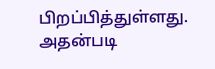பிறப்பித்துள்ளது. அதன்படி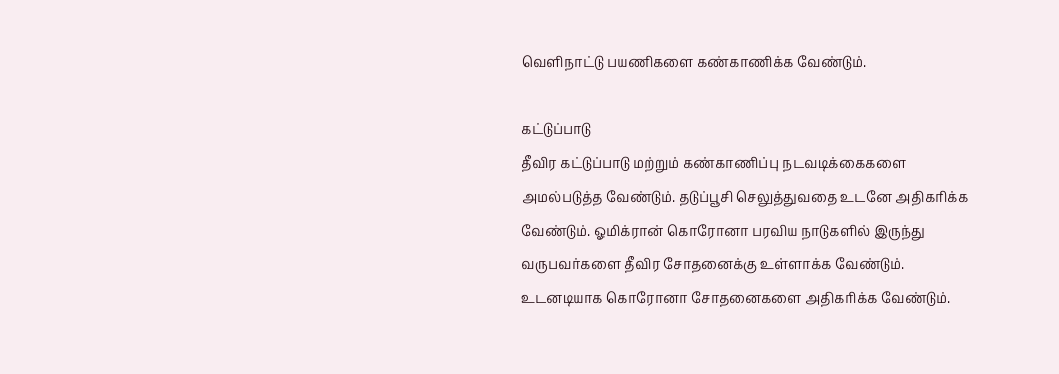வெளிநாட்டு பயணிகளை கண்காணிக்க வேண்டும்.

கட்டுப்பாடு
தீவிர கட்டுப்பாடு மற்றும் கண்காணிப்பு நடவடிக்கைகளை அமல்படுத்த வேண்டும். தடுப்பூசி செலுத்துவதை உடனே அதிகரிக்க வேண்டும். ஓமிக்ரான் கொரோனா பரவிய நாடுகளில் இருந்து வருபவர்களை தீவிர சோதனைக்கு உள்ளாக்க வேண்டும். உடனடியாக கொரோனா சோதனைகளை அதிகரிக்க வேண்டும்.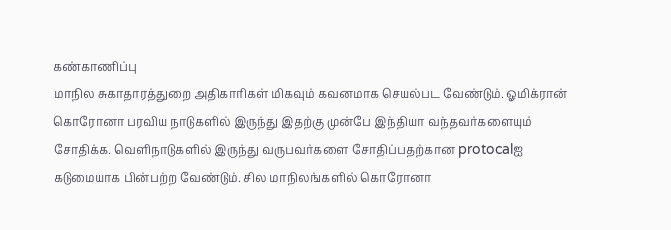கண்காணிப்பு
மாநில சுகாதாரத்துறை அதிகாரிகள் மிகவும் கவனமாக செயல்பட வேண்டும். ஓமிக்ரான் கொரோனா பரவிய நாடுகளில் இருந்து இதற்கு முன்பே இந்தியா வந்தவர்களையும் சோதிக்க. வெளிநாடுகளில் இருந்து வருபவர்களை சோதிப்பதற்கான protocalஐ கடுமையாக பின்பற்ற வேண்டும். சில மாநிலங்களில் கொரோனா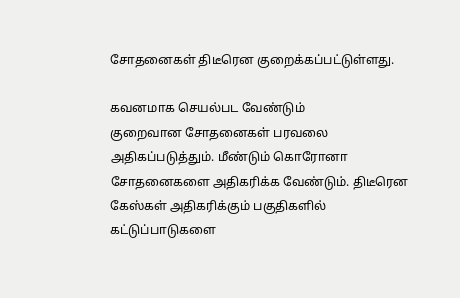சோதனைகள் திடீரென குறைக்கப்பட்டுள்ளது.

கவனமாக செயல்பட வேண்டும்
குறைவான சோதனைகள் பரவலை அதிகப்படுத்தும். மீண்டும் கொரோனா சோதனைகளை அதிகரிக்க வேண்டும். திடீரென கேஸ்கள் அதிகரிக்கும் பகுதிகளில் கட்டுப்பாடுகளை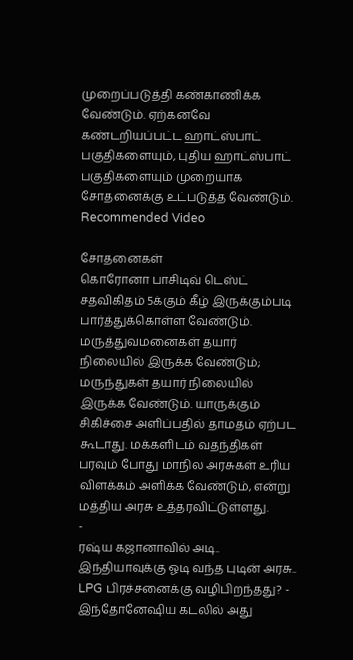முறைப்படுத்தி கண்காணிக்க வேண்டும். ஏற்கனவே கண்டறியப்பட்ட ஹாட்ஸ்பாட் பகுதிகளையும், புதிய ஹாட்ஸ்பாட் பகுதிகளையும் முறையாக சோதனைக்கு உட்படுத்த வேண்டும்.
Recommended Video

சோதனைகள்
கொரோனா பாசிடிவ் டெஸ்ட் சதவிகிதம் 5க்கும் கீழ் இருக்கும்படி பார்த்துக்கொள்ள வேண்டும். மருத்துவமனைகள் தயார் நிலையில் இருக்க வேண்டும்; மருந்துகள் தயார் நிலையில் இருக்க வேண்டும். யாருக்கும் சிகிச்சை அளிப்பதில் தாமதம் ஏற்பட கூடாது. மக்களிடம் வதந்திகள் பரவும் போது மாநில அரசுகள் உரிய விளக்கம் அளிக்க வேண்டும், என்று மத்திய அரசு உத்தரவிட்டுள்ளது.
-
ரஷ்ய கஜானாவில் அடி.. இந்தியாவுக்கு ஓடி வந்த புடின் அரசு.. LPG பிரச்சனைக்கு வழிபிறந்தது? -
இந்தோனேஷிய கடலில் அது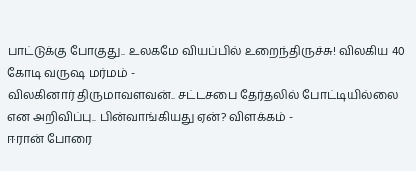பாட்டுக்கு போகுது.. உலகமே வியப்பில் உறைந்திருச்சு! விலகிய 40 கோடி வருஷ மர்மம் -
விலகினார் திருமாவளவன்.. சட்டசபை தேர்தலில் போட்டியில்லை என அறிவிப்பு.. பின்வாங்கியது ஏன்? விளக்கம் -
ஈரான் போரை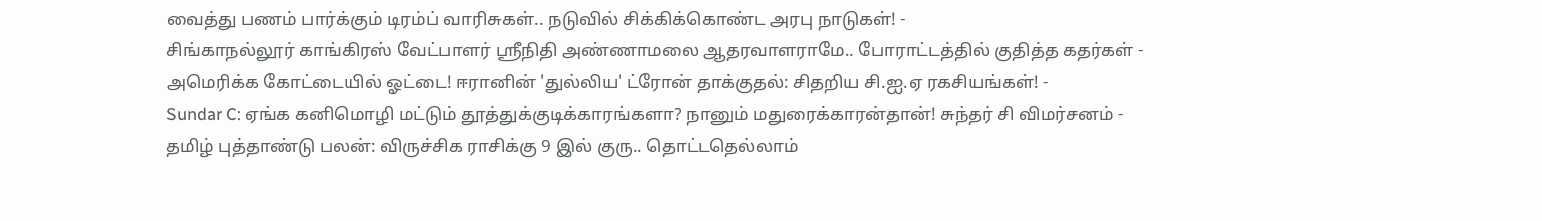வைத்து பணம் பார்க்கும் டிரம்ப் வாரிசுகள்.. நடுவில் சிக்கிக்கொண்ட அரபு நாடுகள்! -
சிங்காநல்லூர் காங்கிரஸ் வேட்பாளர் ஶ்ரீநிதி அண்ணாமலை ஆதரவாளராமே.. போராட்டத்தில் குதித்த கதர்கள் -
அமெரிக்க கோட்டையில் ஓட்டை! ஈரானின் 'துல்லிய' ட்ரோன் தாக்குதல்: சிதறிய சி.ஐ.ஏ ரகசியங்கள்! -
Sundar C: ஏங்க கனிமொழி மட்டும் தூத்துக்குடிக்காரங்களா? நானும் மதுரைக்காரன்தான்! சுந்தர் சி விமர்சனம் -
தமிழ் புத்தாண்டு பலன்: விருச்சிக ராசிக்கு 9 இல் குரு.. தொட்டதெல்லாம்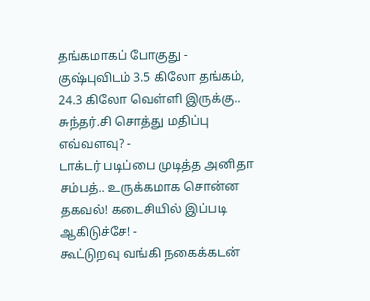தங்கமாகப் போகுது -
குஷ்புவிடம் 3.5 கிலோ தங்கம், 24.3 கிலோ வெள்ளி இருக்கு.. சுந்தர்.சி சொத்து மதிப்பு எவ்வளவு? -
டாக்டர் படிப்பை முடித்த அனிதா சம்பத்.. உருக்கமாக சொன்ன தகவல்! கடைசியில் இப்படி ஆகிடுச்சே! -
கூட்டுறவு வங்கி நகைக்கடன்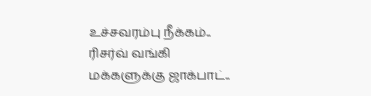உச்சவரம்பு நீக்கம்.. ரிசர்வ் வங்கி மக்களுக்கு ஜாக்பாட்..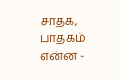சாதக, பாதகம் என்ன -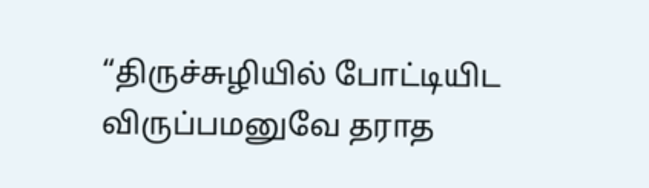“திருச்சுழியில் போட்டியிட விருப்பமனுவே தராத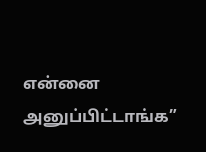என்னை அனுப்பிட்டாங்க”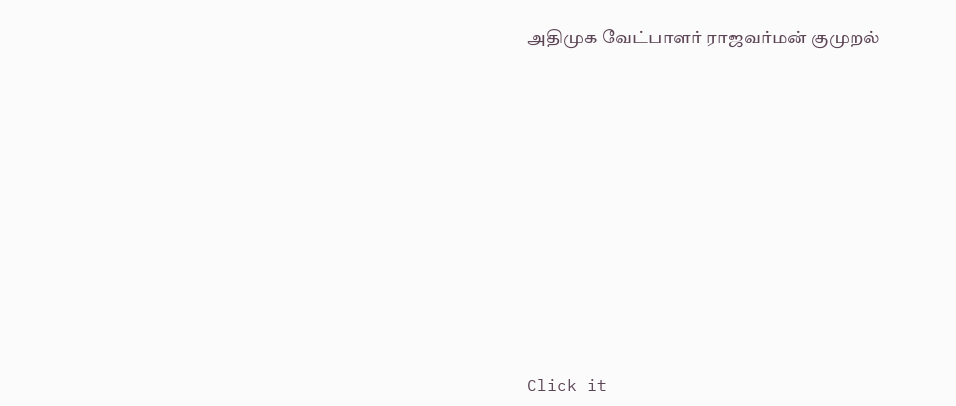அதிமுக வேட்பாளர் ராஜவர்மன் குமுறல்












Click it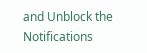and Unblock the Notifications